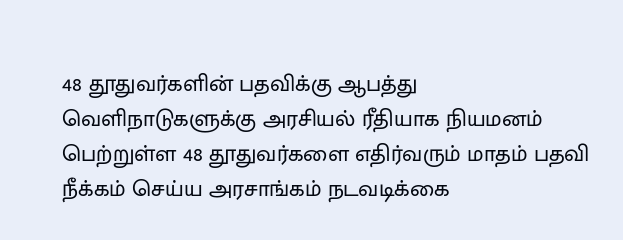48 தூதுவர்களின் பதவிக்கு ஆபத்து
வெளிநாடுகளுக்கு அரசியல் ரீதியாக நியமனம் பெற்றுள்ள 48 தூதுவர்களை எதிர்வரும் மாதம் பதவி நீக்கம் செய்ய அரசாங்கம் நடவடிக்கை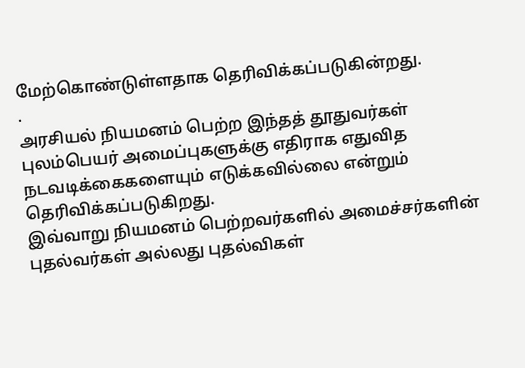மேற்கொண்டுள்ளதாக தெரிவிக்கப்படுகின்றது.
.
அரசியல் நியமனம் பெற்ற இந்தத் தூதுவர்கள் புலம்பெயர் அமைப்புகளுக்கு எதிராக எதுவித நடவடிக்கைகளையும் எடுக்கவில்லை என்றும் தெரிவிக்கப்படுகிறது.
இவ்வாறு நியமனம் பெற்றவர்களில் அமைச்சர்களின் புதல்வர்கள் அல்லது புதல்விகள்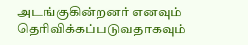அடங்குகின்றனர் எனவும் தெரிவிக்கப்படுவதாகவும்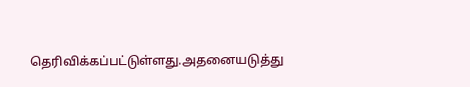தெரிவிக்கப்பட்டுள்ளது.அதனையடுத்து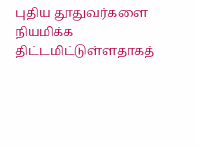புதிய தூதுவர்களை நியமிக்க திட்டமிட்டுள்ளதாகத்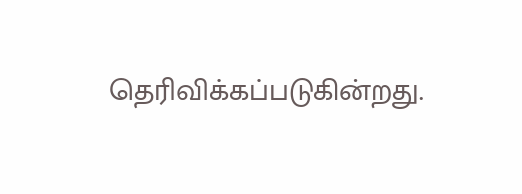தெரிவிக்கப்படுகின்றது.